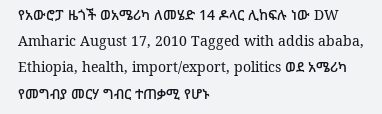የአውሮፓ ዜጎች ወአሜሪካ ለመሄድ 14 ዶላር ሊከፍሉ ነው DW Amharic August 17, 2010 Tagged with addis ababa, Ethiopia, health, import/export, politics ወደ አሜሪካ የመግብያ መርሃ ግብር ተጠቃሚ የሆኑ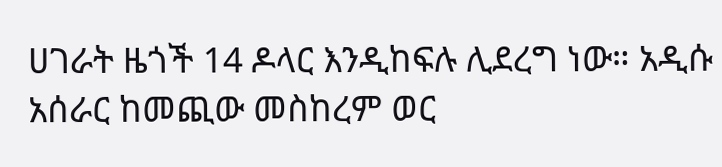ሀገራት ዜጎች 14 ዶላር እንዲከፍሉ ሊደረግ ነው። አዲሱ አሰራር ከመጪው መስከረም ወር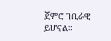ጀምሮ ገቢራዊ ይሆናል።